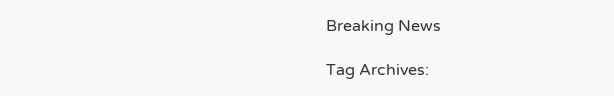Breaking News

Tag Archives: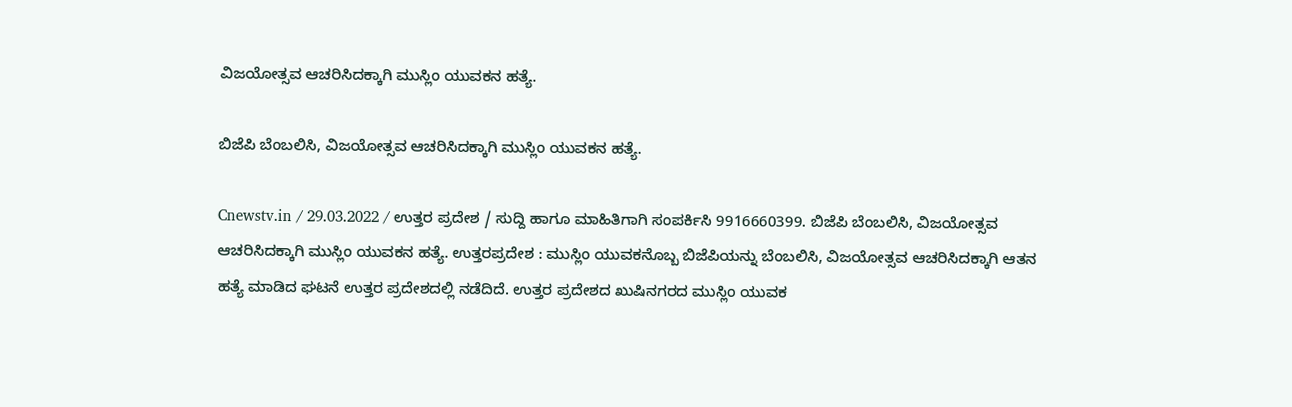ವಿಜಯೋತ್ಸವ ಆಚರಿಸಿದಕ್ಕಾಗಿ ಮುಸ್ಲಿಂ ಯುವಕನ ಹತ್ಯೆ.

ಬಿಜೆಪಿ ಬೆಂಬಲಿಸಿ, ವಿಜಯೋತ್ಸವ ಆಚರಿಸಿದಕ್ಕಾಗಿ ಮುಸ್ಲಿಂ ಯುವಕನ ಹತ್ಯೆ.

Cnewstv.in / 29.03.2022 / ಉತ್ತರ ಪ್ರದೇಶ / ಸುದ್ದಿ ಹಾಗೂ ಮಾಹಿತಿಗಾಗಿ ಸಂಪರ್ಕಿಸಿ 9916660399. ಬಿಜೆಪಿ ಬೆಂಬಲಿಸಿ, ವಿಜಯೋತ್ಸವ ಆಚರಿಸಿದಕ್ಕಾಗಿ ಮುಸ್ಲಿಂ ಯುವಕನ ಹತ್ಯೆ. ಉತ್ತರಪ್ರದೇಶ : ಮುಸ್ಲಿಂ ಯುವಕನೊಬ್ಬ ಬಿಜೆಪಿಯನ್ನು ಬೆಂಬಲಿಸಿ, ವಿಜಯೋತ್ಸವ ಆಚರಿಸಿದಕ್ಕಾಗಿ ಆತನ ಹತ್ಯೆ ಮಾಡಿದ ಘಟನೆ ಉತ್ತರ ಪ್ರದೇಶದಲ್ಲಿ ನಡೆದಿದೆ. ಉತ್ತರ ಪ್ರದೇಶದ ಖುಷಿನಗರದ ಮುಸ್ಲಿಂ ಯುವಕ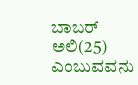ಬಾಬರ್ ಅಲಿ(25) ಎಂಬುವವನು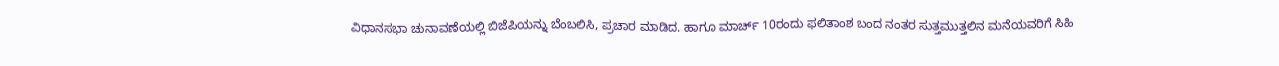ವಿಧಾನಸಭಾ ಚುನಾವಣೆಯಲ್ಲಿ ಬಿಜೆಪಿಯನ್ನು ಬೆಂಬಲಿಸಿ, ಪ್ರಚಾರ ಮಾಡಿದ. ಹಾಗೂ ಮಾರ್ಚ್ 10ರಂದು ಫಲಿತಾಂಶ ಬಂದ ನಂತರ ಸುತ್ತಮುತ್ತಲಿನ ಮನೆಯವರಿಗೆ ಸಿಹಿ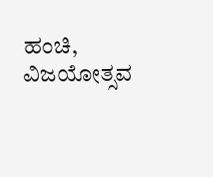ಹಂಚಿ, ವಿಜಯೋತ್ಸವ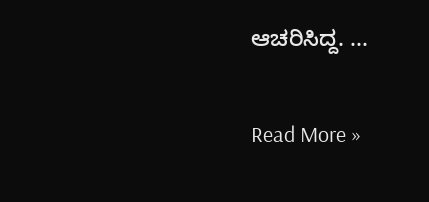ಆಚರಿಸಿದ್ದ. ...

Read More »